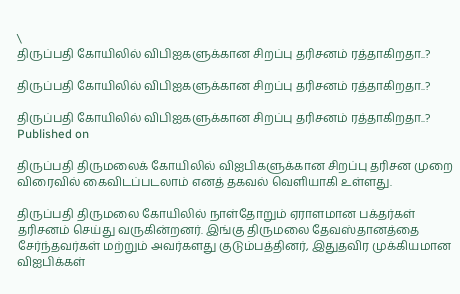\
திருப்பதி கோயிலில் விபிஐகளுக்கான சிறப்பு தரிசனம் ரத்தாகிறதா..?

திருப்பதி கோயிலில் விபிஐகளுக்கான சிறப்பு தரிசனம் ரத்தாகிறதா..?

திருப்பதி கோயிலில் விபிஐகளுக்கான சிறப்பு தரிசனம் ரத்தாகிறதா..?
Published on

திருப்பதி திருமலைக் கோயிலில் விஐபிகளுக்கான சிறப்பு தரிசன முறை விரைவில் கைவிடப்படலாம் எனத் தகவல் வெளியாகி உள்ளது.

திருப்பதி திருமலை கோயிலில் நாள்தோறும் ஏராளமான பக்தர்கள் தரிசனம் செய்து வருகின்றனர். இங்கு திருமலை தேவஸ்தானத்தை சேர்ந்தவர்கள் மற்றும் அவர்களது குடும்பத்தினர், இதுதவிர முக்கியமான விஐபிக்கள்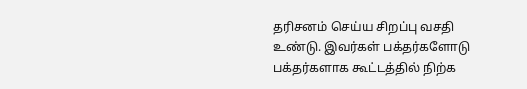தரிசனம் செய்ய சிறப்பு வசதி உண்டு. இவர்கள் பக்தர்களோடு பக்தர்களாக கூட்டத்தில் நிற்க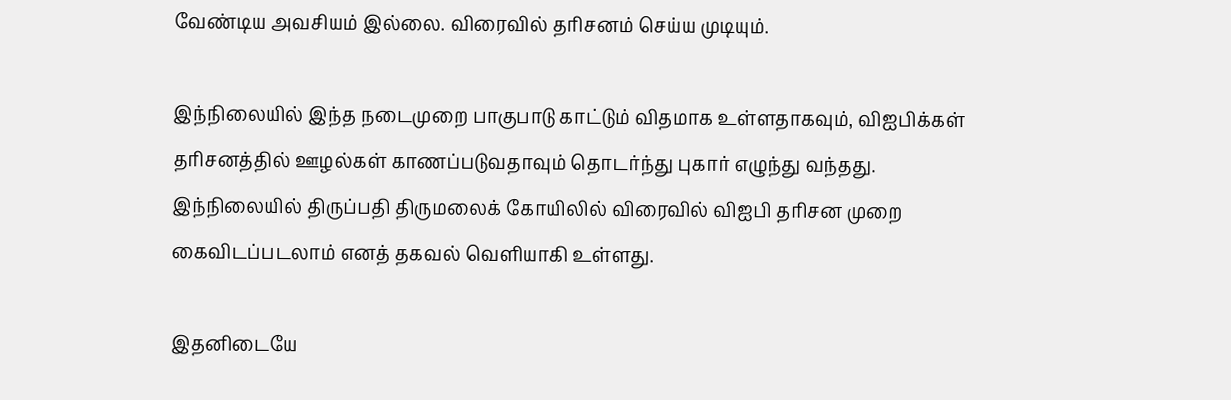வேண்டிய அவசியம் இல்லை. விரைவில் தரிசனம் செய்ய முடியும்.

இந்நிலையில் இந்த நடைமுறை பாகுபாடு காட்டும் விதமாக உள்ளதாகவும், விஐபிக்கள் தரிசனத்தில் ஊழல்கள் காணப்படுவதாவும் தொடர்ந்து புகார் எழுந்து வந்தது. இந்நிலையில் திருப்பதி திருமலைக் கோயிலில் விரைவில் விஐபி தரிசன முறை கைவிடப்படலாம் எனத் தகவல் வெளியாகி உள்ளது.

இதனிடையே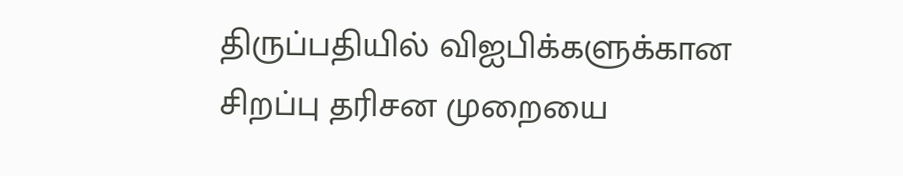திருப்பதியில் விஐபிக்களுக்கான சிறப்பு தரிசன முறையை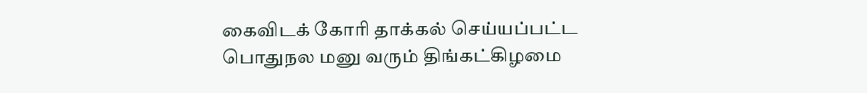கைவிடக் கோரி தாக்கல் செய்யப்பட்ட பொதுநல மனு வரும் திங்கட்கிழமை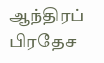ஆந்திரப் பிரதேச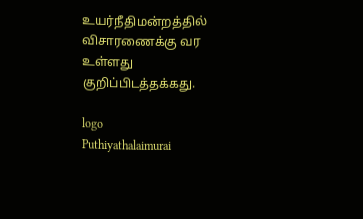உயர்நீதிமன்றத்தில் விசாரணைக்கு வர உள்ளது குறிப்பிடத்தக்கது.

logo
Puthiyathalaimurai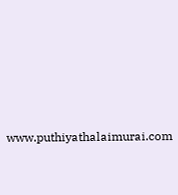www.puthiyathalaimurai.com